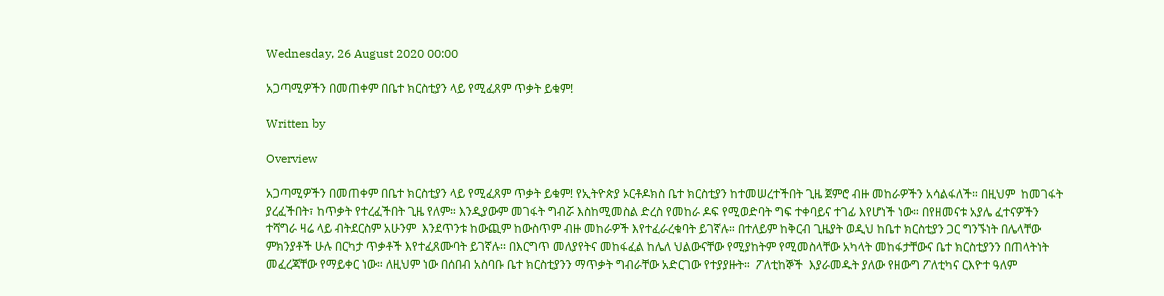Wednesday, 26 August 2020 00:00

አጋጣሚዎችን በመጠቀም በቤተ ክርስቲያን ላይ የሚፈጸም ጥቃት ይቁም!

Written by

Overview

አጋጣሚዎችን በመጠቀም በቤተ ክርስቲያን ላይ የሚፈጸም ጥቃት ይቁም! የኢትዮጵያ ኦርቶዶክስ ቤተ ክርስቲያን ከተመሠረተችበት ጊዜ ጀምሮ ብዙ መከራዎችን አሳልፋለች። በዚህም  ከመገፋት ያረፈችበት፣ ከጥቃት የተረፈችበት ጊዜ የለም። እንዲያውም መገፋት ግብሯ እስከሚመስል ድረስ የመከራ ዶፍ የሚወድባት ግፍ ተቀባይና ተገፊ እየሆነች ነው። በየዘመናቱ አያሌ ፈተናዎችን ተሻግራ ዛሬ ላይ ብትደርስም አሁንም  እንደጥንቱ ከውጪም ከውስጥም ብዙ መከራዎች እየተፈራረቁባት ይገኛሉ። በተለይም ከቅርብ ጊዜያት ወዲህ ከቤተ ክርስቲያን ጋር ግንኙነት በሌላቸው ምክንያቶች ሁሉ በርካታ ጥቃቶች እየተፈጸሙባት ይገኛሉ፡፡ በእርግጥ መለያየትና መከፋፈል ከሌለ ህልውናቸው የሚያከትም የሚመስላቸው አካላት መከፋታቸውና ቤተ ክርስቲያንን በጠላትነት መፈረጃቸው የማይቀር ነው። ለዚህም ነው በሰበብ አስባቡ ቤተ ክርስቲያንን ማጥቃት ግብራቸው አድርገው የተያያዙት።  ፖለቲከኞች  እያራመዱት ያለው የዘውግ ፖለቲካና ርእዮተ ዓለም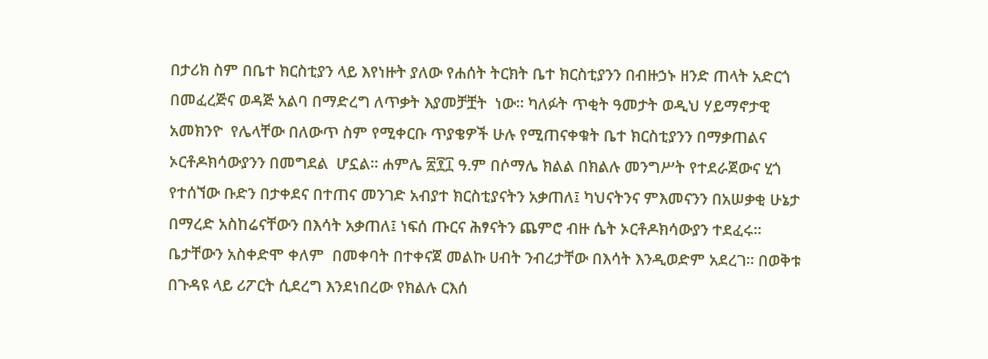በታሪክ ስም በቤተ ክርስቲያን ላይ እየነዙት ያለው የሐሰት ትርክት ቤተ ክርስቲያንን በብዙኃኑ ዘንድ ጠላት አድርጎ በመፈረጅና ወዳጅ አልባ በማድረግ ለጥቃት እያመቻቿት  ነው። ካለፉት ጥቂት ዓመታት ወዲህ ሃይማኖታዊ  አመክንዮ  የሌላቸው በለውጥ ስም የሚቀርቡ ጥያቄዎች ሁሉ የሚጠናቀቁት ቤተ ክርስቲያንን በማቃጠልና ኦርቶዶክሳውያንን በመግደል  ሆኗል። ሐምሌ ፳፻፲ ዓ.ም በሶማሌ ክልል በክልሉ መንግሥት የተደራጀውና ሂጎ የተሰኘው ቡድን በታቀደና በተጠና መንገድ አብያተ ክርስቲያናትን አቃጠለ፤ ካህናትንና ምእመናንን በአሠቃቂ ሁኔታ በማረድ አስከሬናቸውን በእሳት አቃጠለ፤ ነፍሰ ጡርና ሕፃናትን ጨምሮ ብዙ ሴት ኦርቶዶክሳውያን ተደፈሩ። ቤታቸውን አስቀድሞ ቀለም  በመቀባት በተቀናጀ መልኩ ሀብት ንብረታቸው በእሳት እንዲወድም አደረገ። በወቅቱ በጉዳዩ ላይ ሪፖርት ሲደረግ እንደነበረው የክልሉ ርእሰ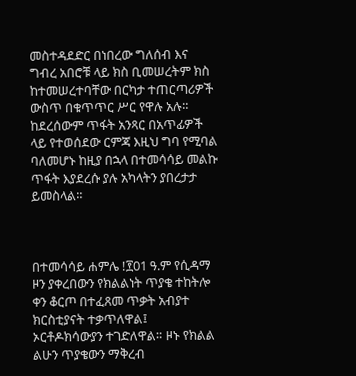መስተዳደድር በነበረው ግለሰብ እና ግብረ አበሮቹ ላይ ክስ ቢመሠረትም ክስ ከተመሠረተባቸው በርካታ ተጠርጣሪዎች ውስጥ በቁጥጥር ሥር የዋሉ አሉ። ከደረሰውም ጥፋት አንጻር በአጥፊዎች ላይ የተወሰደው ርምጃ እዚህ ግባ የሚባል ባለመሆኑ ከዚያ በኋላ በተመሳሳይ መልኩ ጥፋት እያደረሱ ያሉ አካላትን ያበረታታ ይመስላል።



በተመሳሳይ ሐምሌ !፻01 ዓ.ም የሲዳማ ዞን ያቀረበውን የክልልነት ጥያቄ ተከትሎ ቀን ቆርጦ በተፈጸመ ጥቃት አብያተ ክርስቲያናት ተቃጥለዋል፤ ኦርቶዶክሳውያን ተገድለዋል። ዞኑ የክልል ልሁን ጥያቄውን ማቅረብ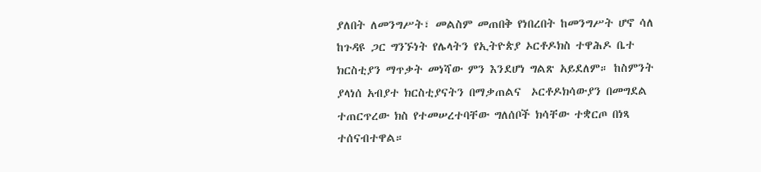ያለበት ለመንግሥት፣ መልስም መጠበቅ የነበረበት ከመንግሥት ሆኖ ሳለ ከጉዳዩ ጋር ግንኙነት የሌላትን የኢትዮጵያ ኦርቶዶክስ ተዋሕዶ ቤተ ክርስቲያን ማጥቃት መነሻው ምን እንደሆነ ግልጽ አይደለም። ከስምንት ያላነሰ አብያተ ክርስቲያናትን በማቃጠልና  ኦርቶዶክሳውያን በመግደል ተጠርጥረው ክስ የተመሠረተባቸው ግለሰቦች ክሳቸው ተቋርጦ በነጻ ተሰናብተዋል።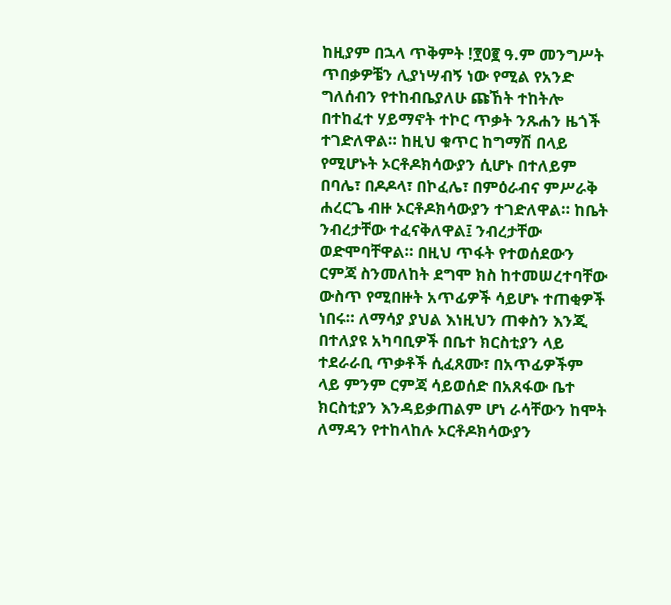ከዚያም በኋላ ጥቅምት !፻0፪ ዓ.ም መንግሥት ጥበቃዎቼን ሊያነሣብኝ ነው የሚል የአንድ ግለሰብን የተከብቤያለሁ ጩኸት ተከትሎ በተከፈተ ሃይማኖት ተኮር ጥቃት ንጹሐን ዜጎች ተገድለዋል። ከዚህ ቁጥር ከግማሽ በላይ የሚሆኑት ኦርቶዶክሳውያን ሲሆኑ በተለይም በባሌ፣ በዶዶላ፣ በኮፈሌ፣ በምዕራብና ምሥራቅ ሐረርጌ ብዙ ኦርቶዶክሳውያን ተገድለዋል። ከቤት ንብረታቸው ተፈናቅለዋል፤ ንብረታቸው ወድሞባቸዋል። በዚህ ጥፋት የተወሰደውን ርምጃ ስንመለከት ደግሞ ክስ ከተመሠረተባቸው ውስጥ የሚበዙት አጥፊዎች ሳይሆኑ ተጠቂዎች ነበሩ። ለማሳያ ያህል እነዚህን ጠቀስን እንጂ በተለያዩ አካባቢዎች በቤተ ክርስቲያን ላይ ተደራራቢ ጥቃቶች ሲፈጸሙ፣ በአጥፊዎችም ላይ ምንም ርምጃ ሳይወሰድ በአጸፋው ቤተ ክርስቲያን እንዳይቃጠልም ሆነ ራሳቸውን ከሞት ለማዳን የተከላከሉ ኦርቶዶክሳውያን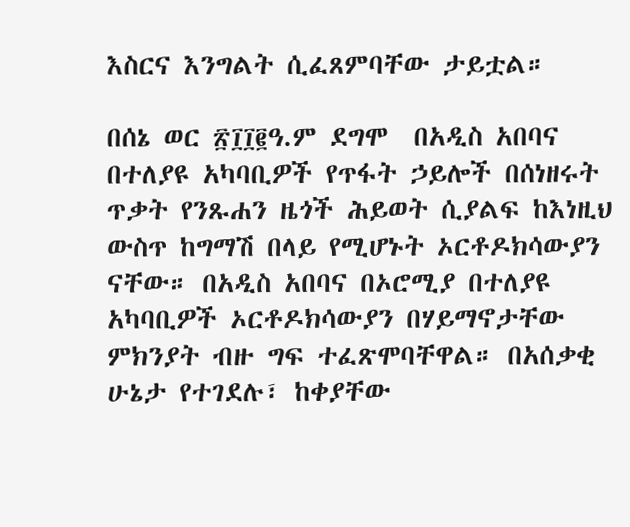እስርና እንግልት ሲፈጸምባቸው ታይቷል።

በሰኔ ወር ፳፲፲፪ዓ.ም ደግሞ  በአዲስ አበባና በተለያዩ አካባቢዎች የጥፋት ኃይሎች በሰነዘሩት ጥቃት የንጹሐን ዜጎች ሕይወት ሲያልፍ ከእነዚህ ውስጥ ከግማሽ በላይ የሚሆኑት ኦርቶዶክሳውያን ናቸው። በአዲስ አበባና በኦሮሚያ በተለያዩ አካባቢዎች ኦርቶዶክሳውያን በሃይማኖታቸው ምክንያት ብዙ ግፍ ተፈጽሞባቸዋል። በአሰቃቂ ሁኔታ የተገደሉ፣ ከቀያቸው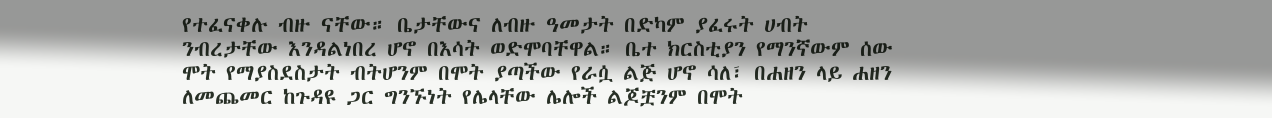የተፈናቀሉ ብዙ ናቸው። ቤታቸውና ለብዙ ዓመታት በድካም ያፈሩት ሀብት ንብረታቸው እንዳልነበረ ሆኖ በእሳት ወድሞባቸዋል። ቤተ ክርስቲያን የማንኛውም ሰው ሞት የማያስደስታት ብትሆንም በሞት ያጣችው የራሷ ልጅ ሆኖ ሳለ፣ በሐዘን ላይ ሐዘን ለመጨመር ከጉዳዩ ጋር ግንኙነት የሌላቸው ሌሎች ልጆቿንም በሞት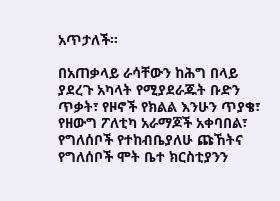አጥታለች።

በአጠቃላይ ራሳቸውን ከሕግ በላይ ያደረጉ አካላት የሚያደራጁት ቡድን ጥቃት፣ የዞኖች የክልል እንሁን ጥያቄ፣ የዘውግ ፖለቲካ አራማጆች አቀባበል፣ የግለሰቦች የተከብቤያለሁ ጩኸትና የግለሰቦች ሞት ቤተ ክርስቲያንን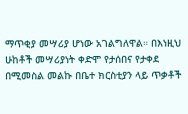ማጥቂያ መሣሪያ ሆነው አገልግለዋል። በእነዚህ ሁከቶች መሣሪያነት ቀድሞ የታሰበና የታቀደ በሚመስል መልኩ በቤተ ክርስቲያን ላይ ጥቃቶች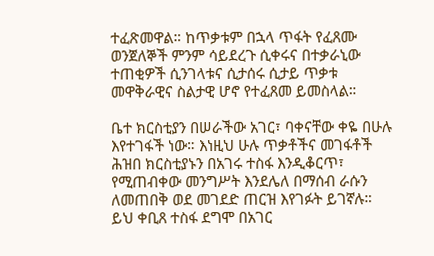ተፈጽመዋል። ከጥቃቱም በኋላ ጥፋት የፈጸሙ ወንጀለኞች ምንም ሳይደረጉ ሲቀሩና በተቃራኒው ተጠቂዎች ሲንገላቱና ሲታሰሩ ሲታይ ጥቃቱ መዋቅራዊና ስልታዊ ሆኖ የተፈጸመ ይመስላል።

ቤተ ክርስቲያን በሠራችው አገር፣ ባቀናቸው ቀዬ በሁሉ እየተገፋች ነው። እነዚህ ሁሉ ጥቃቶችና መገፋቶች ሕዝበ ክርስቲያኑን በአገሩ ተስፋ እንዲቆርጥ፣ የሚጠብቀው መንግሥት እንደሌለ በማሰብ ራሱን ለመጠበቅ ወደ መገደድ ጠርዝ እየገፉት ይገኛሉ። ይህ ቀቢጸ ተስፋ ደግሞ በአገር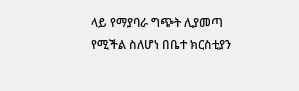ላይ የማያባራ ግጭት ሊያመጣ የሚችል ስለሆነ በቤተ ክርስቲያን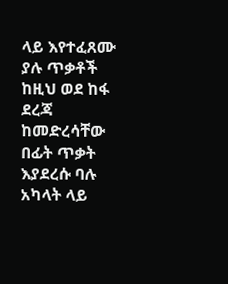ላይ እየተፈጸሙ ያሉ ጥቃቶች ከዚህ ወደ ከፋ ደረጃ ከመድረሳቸው በፊት ጥቃት እያደረሱ ባሉ አካላት ላይ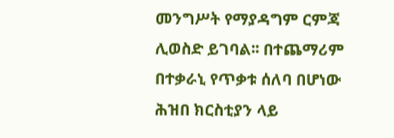መንግሥት የማያዳግም ርምጃ ሊወስድ ይገባል፡፡ በተጨማሪም በተቃራኒ የጥቃቱ ሰለባ በሆነው ሕዝበ ክርስቲያን ላይ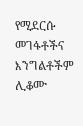የሚደርሱ መገፋቶችና እንግልቶችም ሊቆሙ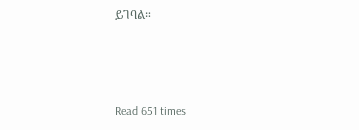ይገባል።



Read 651 times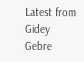Latest from Gidey Gebre